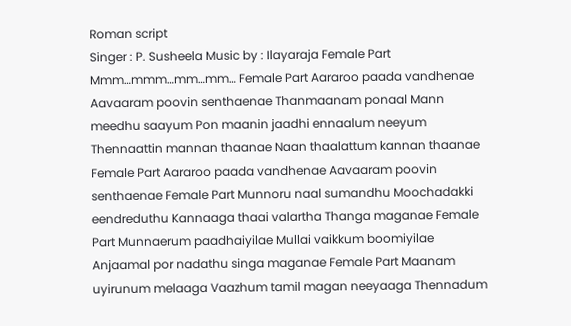Roman script
Singer : P. Susheela Music by : Ilayaraja Female Part Mmm…mmm…mm…mm… Female Part Aararoo paada vandhenae Aavaaram poovin senthaenae Thanmaanam ponaal Mann meedhu saayum Pon maanin jaadhi ennaalum neeyum Thennaattin mannan thaanae Naan thaalattum kannan thaanae Female Part Aararoo paada vandhenae Aavaaram poovin senthaenae Female Part Munnoru naal sumandhu Moochadakki eendreduthu Kannaaga thaai valartha Thanga maganae Female Part Munnaerum paadhaiyilae Mullai vaikkum boomiyilae Anjaamal por nadathu singa maganae Female Part Maanam uyirunum melaaga Vaazhum tamil magan neeyaaga Thennadum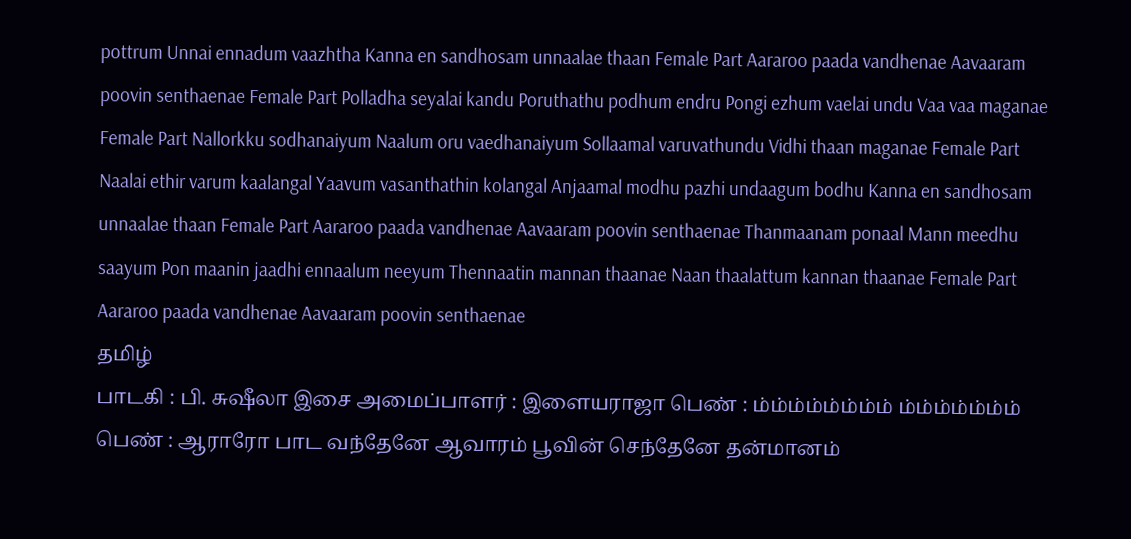pottrum Unnai ennadum vaazhtha Kanna en sandhosam unnaalae thaan Female Part Aararoo paada vandhenae Aavaaram poovin senthaenae Female Part Polladha seyalai kandu Poruthathu podhum endru Pongi ezhum vaelai undu Vaa vaa maganae Female Part Nallorkku sodhanaiyum Naalum oru vaedhanaiyum Sollaamal varuvathundu Vidhi thaan maganae Female Part Naalai ethir varum kaalangal Yaavum vasanthathin kolangal Anjaamal modhu pazhi undaagum bodhu Kanna en sandhosam unnaalae thaan Female Part Aararoo paada vandhenae Aavaaram poovin senthaenae Thanmaanam ponaal Mann meedhu saayum Pon maanin jaadhi ennaalum neeyum Thennaatin mannan thaanae Naan thaalattum kannan thaanae Female Part Aararoo paada vandhenae Aavaaram poovin senthaenae
தமிழ்
பாடகி : பி. சுஷீலா இசை அமைப்பாளர் : இளையராஜா பெண் : ம்ம்ம்ம்ம்ம்ம்ம் ம்ம்ம்ம்ம்ம்ம் பெண் : ஆராரோ பாட வந்தேனே ஆவாரம் பூவின் செந்தேனே தன்மானம்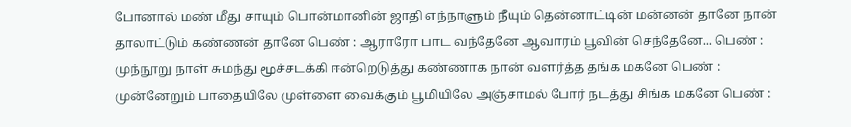போனால் மண் மீது சாயும் பொன்மானின் ஜாதி எந்நாளும் நீயும் தென்னாட்டின் மன்னன் தானே நான் தாலாட்டும் கண்ணன் தானே பெண் : ஆராரோ பாட வந்தேனே ஆவாரம் பூவின் செந்தேனே... பெண் : முந்நூறு நாள் சுமந்து மூச்சடக்கி ஈன்றெடுத்து கண்ணாக நான் வளர்த்த தங்க மகனே பெண் : முன்னேறும் பாதையிலே முள்ளை வைக்கும் பூமியிலே அஞ்சாமல் போர் நடத்து சிங்க மகனே பெண் :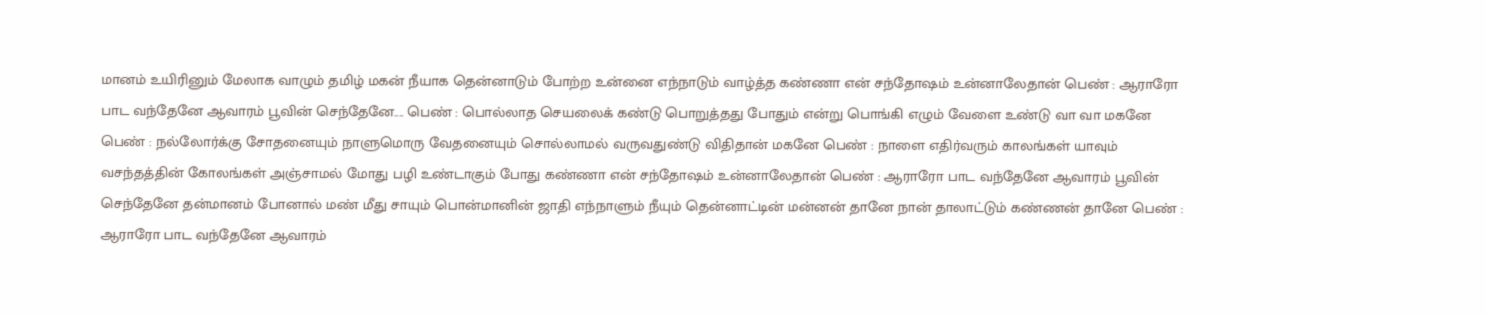மானம் உயிரினும் மேலாக வாழும் தமிழ் மகன் நீயாக தென்னாடும் போற்ற உன்னை எந்நாடும் வாழ்த்த கண்ணா என் சந்தோஷம் உன்னாலேதான் பெண் : ஆராரோ பாட வந்தேனே ஆவாரம் பூவின் செந்தேனே.... பெண் : பொல்லாத செயலைக் கண்டு பொறுத்தது போதும் என்று பொங்கி எழும் வேளை உண்டு வா வா மகனே பெண் : நல்லோர்க்கு சோதனையும் நாளுமொரு வேதனையும் சொல்லாமல் வருவதுண்டு விதிதான் மகனே பெண் : நாளை எதிர்வரும் காலங்கள் யாவும் வசந்தத்தின் கோலங்கள் அஞ்சாமல் மோது பழி உண்டாகும் போது கண்ணா என் சந்தோஷம் உன்னாலேதான் பெண் : ஆராரோ பாட வந்தேனே ஆவாரம் பூவின் செந்தேனே தன்மானம் போனால் மண் மீது சாயும் பொன்மானின் ஜாதி எந்நாளும் நீயும் தென்னாட்டின் மன்னன் தானே நான் தாலாட்டும் கண்ணன் தானே பெண் : ஆராரோ பாட வந்தேனே ஆவாரம்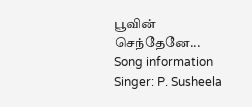பூவின் செந்தேனே...
Song information
Singer: P. Susheela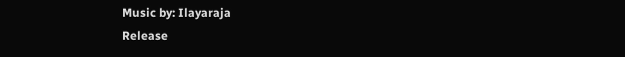Music by: Ilayaraja
Release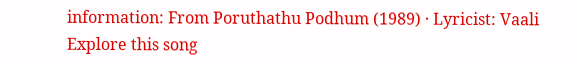information: From Poruthathu Podhum (1989) · Lyricist: Vaali
Explore this song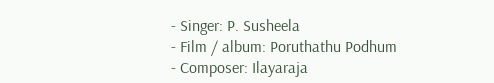- Singer: P. Susheela
- Film / album: Poruthathu Podhum
- Composer: Ilayaraja